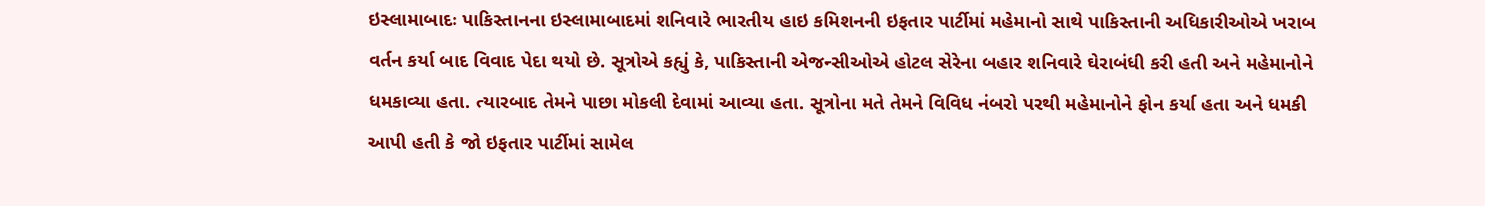ઇસ્લામાબાદઃ પાકિસ્તાનના ઇસ્લામાબાદમાં શનિવારે ભારતીય હાઇ કમિશનની ઇફતાર પાર્ટીમાં મહેમાનો સાથે પાકિસ્તાની અધિકારીઓએ ખરાબ વર્તન કર્યા બાદ વિવાદ પેદા થયો છે. સૂત્રોએ કહ્યું કે, પાકિસ્તાની એજન્સીઓએ હોટલ સેરેના બહાર શનિવારે ઘેરાબંધી કરી હતી અને મહેમાનોને ધમકાવ્યા હતા. ત્યારબાદ તેમને પાછા મોકલી દેવામાં આવ્યા હતા. સૂત્રોના મતે તેમને વિવિધ નંબરો પરથી મહેમાનોને ફોન કર્યા હતા અને ધમકી આપી હતી કે જો ઇફતાર પાર્ટીમાં સામેલ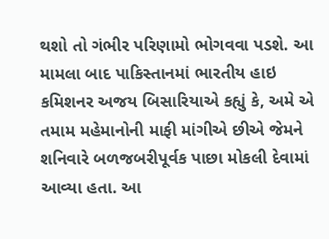થશો તો ગંભીર પરિણામો ભોગવવા પડશે. આ મામલા બાદ પાકિસ્તાનમાં ભારતીય હાઇ કમિશનર અજય બિસારિયાએ કહ્યું કે, અમે એ તમામ મહેમાનોની માફી માંગીએ છીએ જેમને શનિવારે બળજબરીપૂર્વક પાછા મોકલી દેવામાં આવ્યા હતા. આ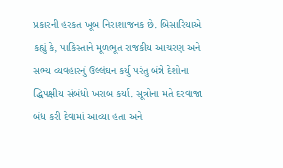પ્રકારની હરકત ખૂબ નિરાશાજનક છે. બિસારિયાએ કહ્યું કે, પાકિસ્તાને મૂળભૂત રાજકીય આચરણ અને સભ્ય વ્યવહારનું ઉલ્લંઘન કર્યુ પરંતુ બંન્ને દેશોના દ્ધિપક્ષીય સંબંધો ખરાબ કર્યા. સૂત્રોના મતે દરવાજા બંધ કરી દેવામાં આવ્યા હતા અને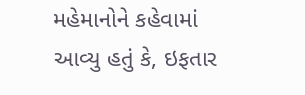મહેમાનોને કહેવામાં આવ્યુ હતું કે, ઇફતાર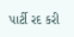પાર્ટી રદ કરી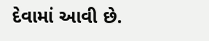દેવામાં આવી છે.